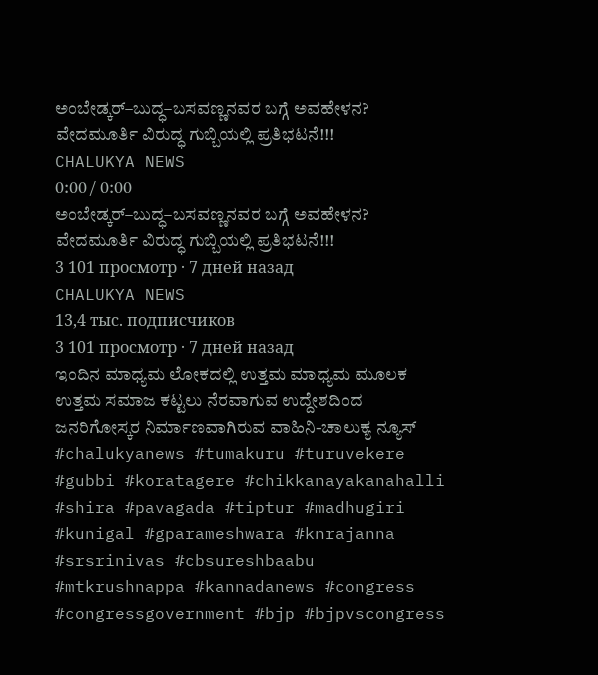ಅಂಬೇಡ್ಕರ್–ಬುದ್ಧ–ಬಸವಣ್ಣನವರ ಬಗ್ಗೆ ಅವಹೇಳನ? ವೇದಮೂರ್ತಿ ವಿರುದ್ಧ ಗುಬ್ಬಿಯಲ್ಲಿ ಪ್ರತಿಭಟನೆ!!!
CHALUKYA NEWS
0:00 / 0:00
ಅಂಬೇಡ್ಕರ್–ಬುದ್ಧ–ಬಸವಣ್ಣನವರ ಬಗ್ಗೆ ಅವಹೇಳನ? ವೇದಮೂರ್ತಿ ವಿರುದ್ಧ ಗುಬ್ಬಿಯಲ್ಲಿ ಪ್ರತಿಭಟನೆ!!!
3 101 просмотр · 7 дней назад
CHALUKYA NEWS
13,4 тыс. подписчиков
3 101 просмотр · 7 дней назад
ಇಂದಿನ ಮಾಧ್ಯಮ ಲೋಕದಲ್ಲಿ ಉತ್ತಮ ಮಾಧ್ಯಮ ಮೂಲಕ ಉತ್ತಮ ಸಮಾಜ ಕಟ್ಟಲು ನೆರವಾಗುವ ಉದ್ದೇಶದಿಂದ ಜನರಿಗೋಸ್ಕರ ನಿರ್ಮಾಣವಾಗಿರುವ ವಾಹಿನಿ-ಚಾಲುಕ್ಯ ನ್ಯೂಸ್
#chalukyanews #tumakuru #turuvekere #gubbi #koratagere #chikkanayakanahalli #shira #pavagada #tiptur #madhugiri #kunigal #gparameshwara #knrajanna #srsrinivas #cbsureshbaabu #mtkrushnappa #kannadanews #congress #congressgovernment #bjp #bjpvscongress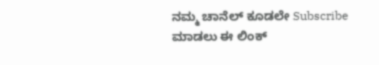ನಮ್ಮ ಚಾನೆಲ್ ಕೂಡಲೇ Subscribe ಮಾಡಲು ಈ ಲಿಂಕ್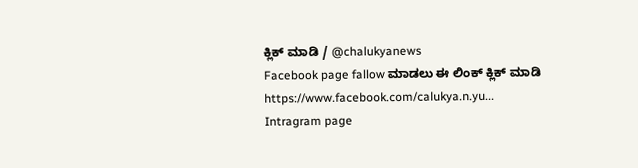ಕ್ಲಿಕ್ ಮಾಡಿ / @chalukyanews
Facebook page fallow ಮಾಡಲು ಈ ಲಿಂಕ್ ಕ್ಲಿಕ್ ಮಾಡಿ https://www.facebook.com/calukya.n.yu...
Intragram page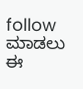follow ಮಾಡಲು ಈ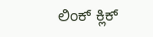ಲಿಂಕ್ ಕ್ಲಿಕ್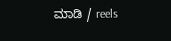ಮಾಡಿ / reels